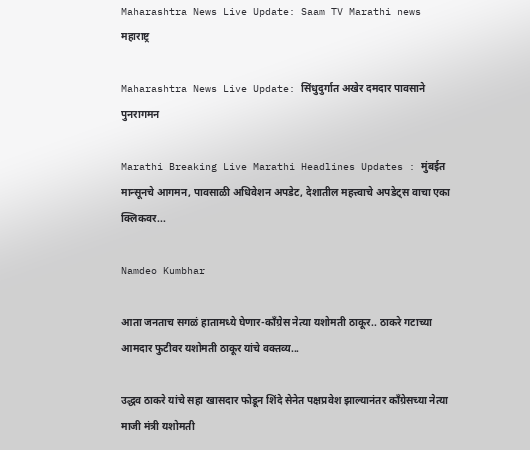Maharashtra News Live Update: Saam TV Marathi news
महाराष्ट्र

Maharashtra News Live Update: सिंधुदुर्गात अखेर दमदार पावसाने पुनरागमन

Marathi Breaking Live Marathi Headlines Updates : मुंबईत मान्सूनचे आगमन, पावसाळी अधिवेशन अपडेट, देशातील महत्त्वाचे अपडेट्स वाचा एका क्लिकवर...

Namdeo Kumbhar

आता जनताच सगळं हातामध्ये घेणार-काँग्रेस नेत्या यशोमती ठाकूर.. ठाकरे गटाच्या आमदार फुटीवर यशोमती ठाकूर यांचे वक्तव्य...

उद्धव ठाकरे यांचे सहा खासदार फोडून शिंदे सेनेत पक्षप्रवेश झाल्यानंतर काँग्रेसच्या नेत्या माजी मंत्री यशोमती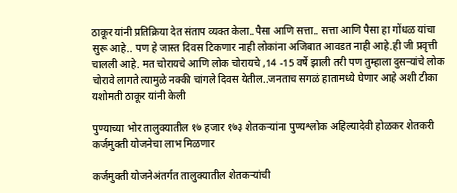ठाकूर यांनी प्रतिक्रिया देत संताप व्यक्त केला..पैसा आणि सत्ता.. सत्ता आणि पैसा हा गोंधळ यांचा सुरू आहे.. पण हे जास्त दिवस टिकणार नाही लोकांना अजिबात आवडत नाही आहे.ही जी प्रवृत्ती चालली आहे. मत चोरायचे आणि लोक चोरायचे ,14 -15 वर्षे झाली तरी पण तुम्हाला दुसऱ्यांचे लोक चोरावे लागते त्यामुळे नक्की चांगले दिवस येतील..जनताच सगळं हातामध्ये घेणार आहे अशी टीका यशोमती ठाकूर यांनी केली

पुण्याच्या भोर तालुक्यातील १७ हजार १७३ शेतकऱ्यांना पुण्यश्लोक अहिल्यादेवी होळकर शेतकरी कर्जमुक्ती योजनेचा लाभ मिळणार

कर्जमुक्ती योजनेअंतर्गत तालुक्यातील शेतकऱ्यांची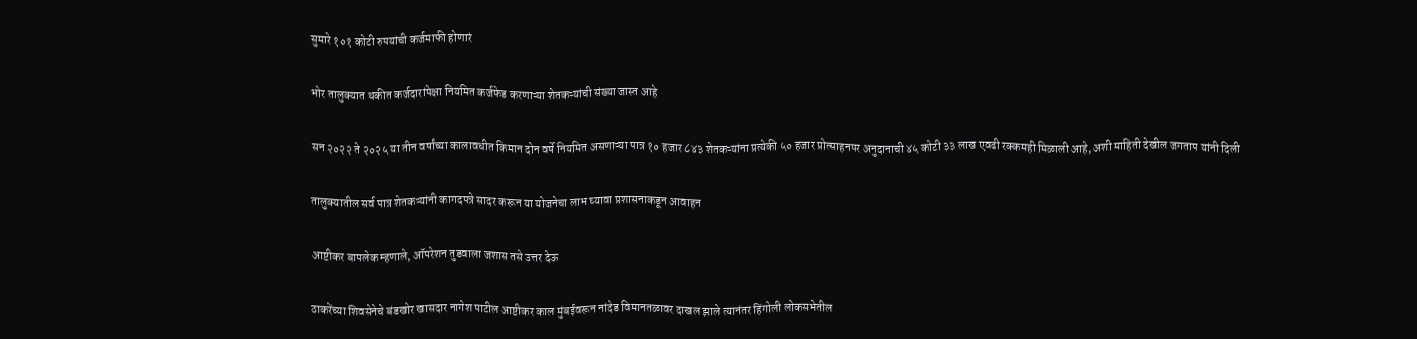सुमारे १०१ कोटी रुपयांची कर्जमाफी होणारं

भोर तालुक्यात थकीत कर्जदारांपेक्षा नियमित कर्जफेड करणाऱ्या शेतकऱ्यांची संख्या जास्त आहे

सन २०२२ ते २०२५ या तीन वर्षांच्या कालावधीत किमान दोन वर्षे नियमित असणाऱ्या पात्र १० हजार ८४३ शेतकऱ्यांना प्रत्येकी ५० हजार प्रोत्साहनपर अनुदानाची ४५ कोटी ३३ लाख एवढी रक्कमही मिळाली आहे, अशी माहिती देखील जगताप यांनी दिली

तालुक्यातील सर्व पात्र शेतकऱ्यांनी कागदपत्रे सादर करून या योजनेचा लाभ घ्यावा प्रशासनाकडून आवाहन

आष्टीकर बापलेक म्हणाले, ऑपरेशन तुडवाला जशास तसे उत्तर देऊ

ठाकरेंच्या शिवसेनेचे बंडखोर खासदार नागेश पाटील आष्टीकर काल मुंबईवरून नांदेड विमानतळावर दाखल झाले त्यानंतर हिंगोली लोकसभेतील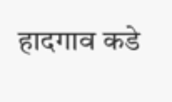हादगाव कडे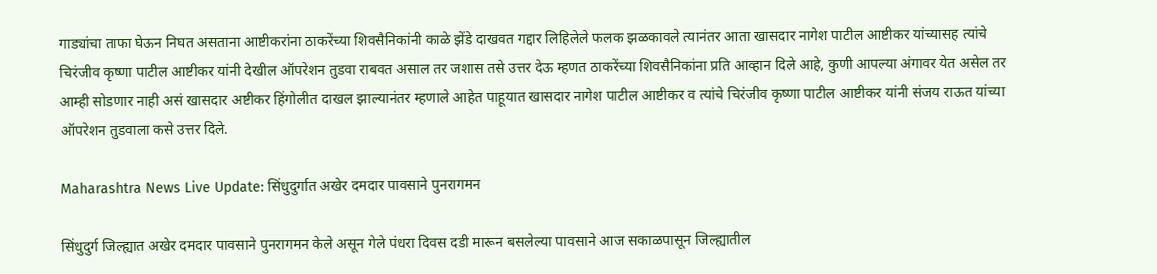गाड्यांचा ताफा घेऊन निघत असताना आष्टीकरांना ठाकरेंच्या शिवसैनिकांनी काळे झेंडे दाखवत गद्दार लिहिलेले फलक झळकावले त्यानंतर आता खासदार नागेश पाटील आष्टीकर यांच्यासह त्यांचे चिरंजीव कृष्णा पाटील आष्टीकर यांनी देखील ऑपरेशन तुडवा राबवत असाल तर जशास तसे उत्तर देऊ म्हणत ठाकरेंच्या शिवसैनिकांना प्रति आव्हान दिले आहे, कुणी आपल्या अंगावर येत असेल तर आम्ही सोडणार नाही असं खासदार अष्टीकर हिंगोलीत दाखल झाल्यानंतर म्हणाले आहेत पाहूयात खासदार नागेश पाटील आष्टीकर व त्यांचे चिरंजीव कृष्णा पाटील आष्टीकर यांनी संजय राऊत यांच्या ऑपरेशन तुडवाला कसे उत्तर दिले.

Maharashtra News Live Update: सिंधुदुर्गात अखेर दमदार पावसाने पुनरागमन

सिंधुदुर्ग जिल्ह्यात अखेर दमदार पावसाने पुनरागमन केले असून गेले पंधरा दिवस दडी मारून बसलेल्या पावसाने आज सकाळपासून जिल्ह्यातील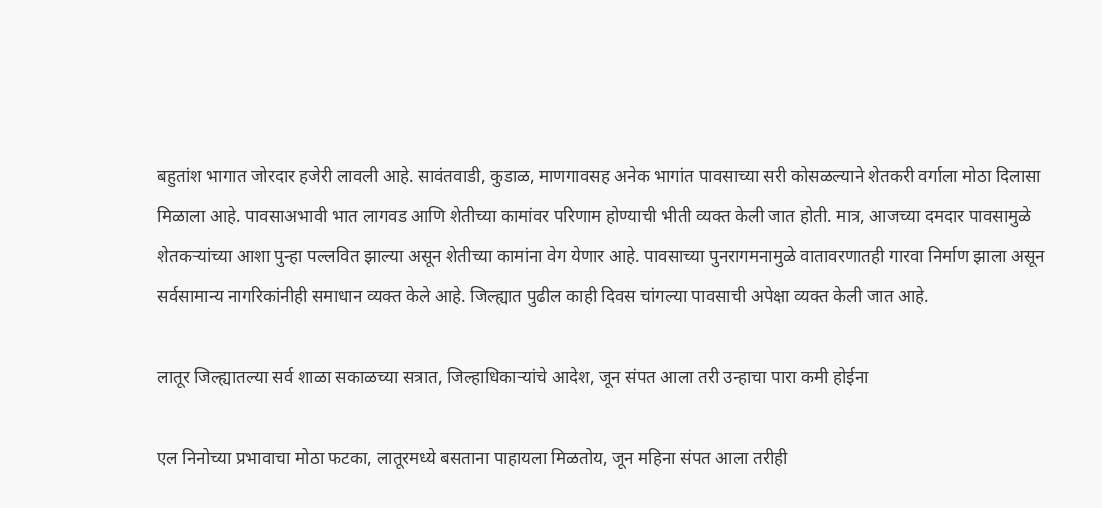बहुतांश भागात जोरदार हजेरी लावली आहे. सावंतवाडी, कुडाळ, माणगावसह अनेक भागांत पावसाच्या सरी कोसळल्याने शेतकरी वर्गाला मोठा दिलासा मिळाला आहे. पावसाअभावी भात लागवड आणि शेतीच्या कामांवर परिणाम होण्याची भीती व्यक्त केली जात होती. मात्र, आजच्या दमदार पावसामुळे शेतकऱ्यांच्या आशा पुन्हा पल्लवित झाल्या असून शेतीच्या कामांना वेग येणार आहे. पावसाच्या पुनरागमनामुळे वातावरणातही गारवा निर्माण झाला असून सर्वसामान्य नागरिकांनीही समाधान व्यक्त केले आहे. जिल्ह्यात पुढील काही दिवस चांगल्या पावसाची अपेक्षा व्यक्त केली जात आहे.

लातूर जिल्ह्यातल्या सर्व शाळा सकाळच्या सत्रात, जिल्हाधिकाऱ्यांचे आदेश, जून संपत आला तरी उन्हाचा पारा कमी होईना

एल निनोच्या प्रभावाचा मोठा फटका, लातूरमध्ये बसताना पाहायला मिळतोय, जून महिना संपत आला तरीही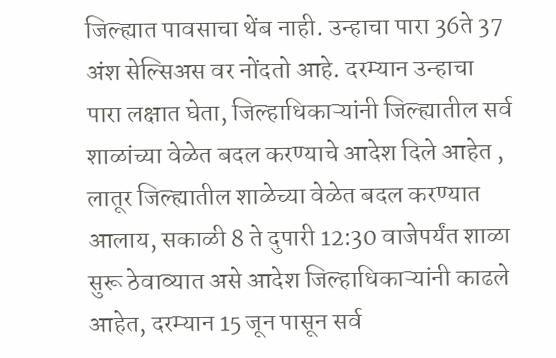जिल्ह्यात पावसाचा थेंब नाही. उन्हाचा पारा 36ते 37 अंश सेल्सिअस वर नोंदतो आहे. दरम्यान उन्हाचा पारा लक्षात घेता, जिल्हाधिकाऱ्यांनी जिल्ह्यातील सर्व शाळांच्या वेळेत बदल करण्याचे आदेश दिले आहेत , लातूर जिल्ह्यातील शाळेच्या वेळेत बदल करण्यात आलाय, सकाळी 8 ते दुपारी 12:30 वाजेपर्यंत शाळा सुरू ठेवाव्यात असे आदेश जिल्हाधिकाऱ्यांनी काढले आहेत, दरम्यान 15 जून पासून सर्व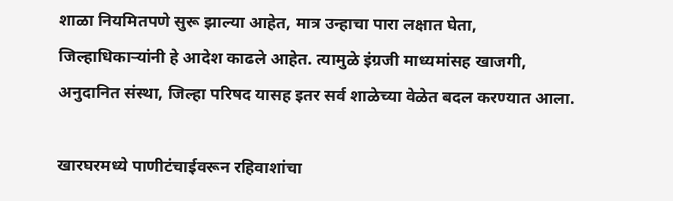शाळा नियमितपणे सुरू झाल्या आहेत, मात्र उन्हाचा पारा लक्षात घेता, जिल्हाधिकाऱ्यांनी हे आदेश काढले आहेत. त्यामुळे इंग्रजी माध्यमांसह खाजगी, अनुदानित संस्था, जिल्हा परिषद यासह इतर सर्व शाळेच्या वेळेत बदल करण्यात आला.

खारघरमध्ये पाणीटंचाईवरून रहिवाशांचा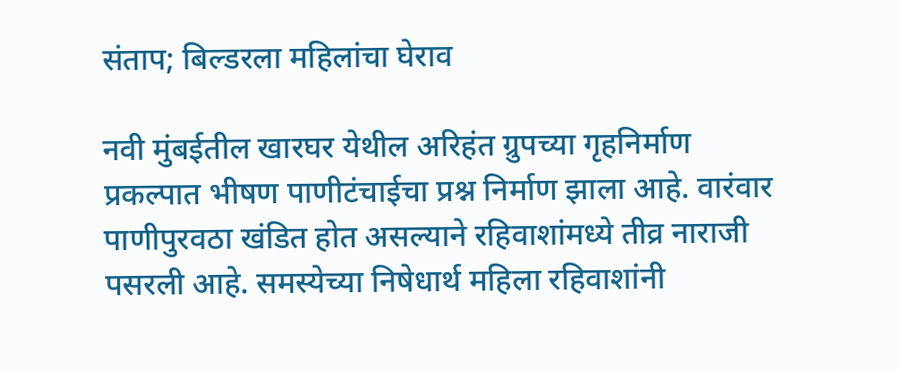संताप; बिल्डरला महिलांचा घेराव

नवी मुंबईतील खारघर येथील अरिहंत ग्रुपच्या गृहनिर्माण प्रकल्पात भीषण पाणीटंचाईचा प्रश्न निर्माण झाला आहे. वारंवार पाणीपुरवठा खंडित होत असल्याने रहिवाशांमध्ये तीव्र नाराजी पसरली आहे. समस्येच्या निषेधार्थ महिला रहिवाशांनी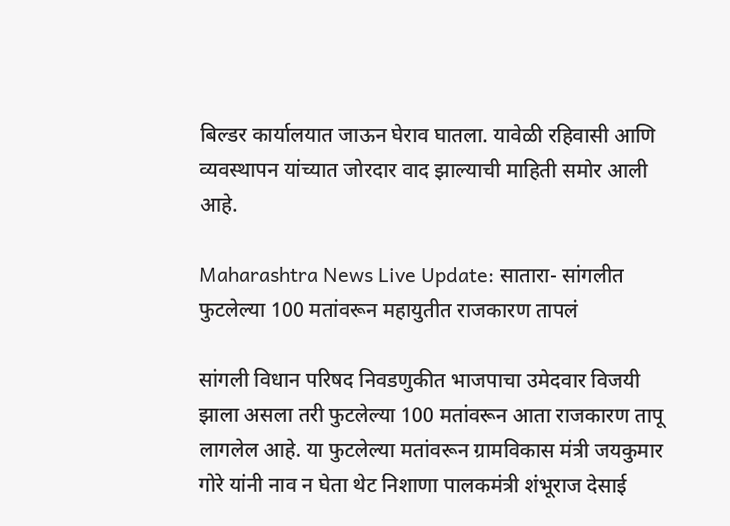बिल्डर कार्यालयात जाऊन घेराव घातला. यावेळी रहिवासी आणि व्यवस्थापन यांच्यात जोरदार वाद झाल्याची माहिती समोर आली आहे.

Maharashtra News Live Update: सातारा- सांगलीत फुटलेल्या 100 मतांवरून महायुतीत राजकारण तापलं

सांगली विधान परिषद निवडणुकीत भाजपाचा उमेदवार विजयी झाला असला तरी फुटलेल्या 100 मतांवरून आता राजकारण तापू लागलेल आहे. या फुटलेल्या मतांवरून ग्रामविकास मंत्री जयकुमार गोरे यांनी नाव न घेता थेट निशाणा पालकमंत्री शंभूराज देसाई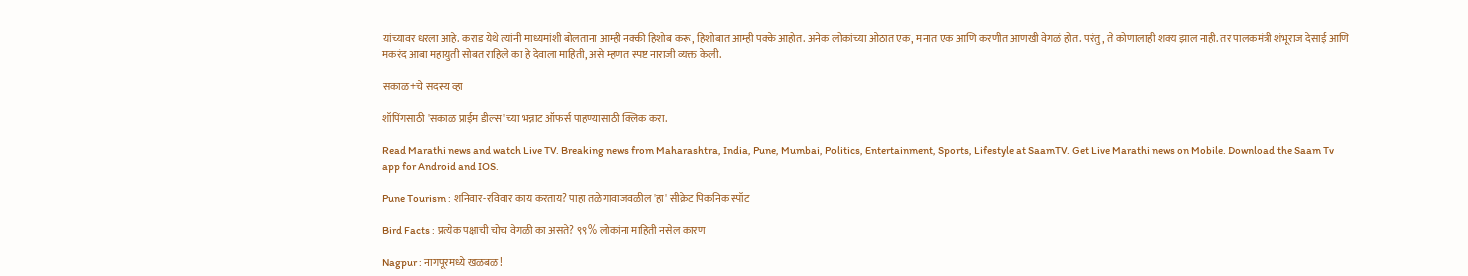यांच्यावर धरला आहे. कराड येथे त्यांनी माध्यमांशी बोलताना आम्ही नक्की हिशोब करू, हिशोबात आम्ही पक्के आहोत. अनेक लोकांच्या ओठात एक, मनात एक आणि करणीत आणखी वेगळं होत. परंतु, ते कोणालाही शक्य झाल नाही. तर पालकमंत्री शंभूराज देसाई आणि मकरंद आबा महायुती सोबत राहिले का हे देवाला माहिती, असे म्हणत स्पष्ट नाराजी व्यक्त केली.

सकाळ+चे सदस्य व्हा

शॉपिंगसाठी 'सकाळ प्राईम डील्स'च्या भन्नाट ऑफर्स पाहण्यासाठी क्लिक करा.

Read Marathi news and watch Live TV. Breaking news from Maharashtra, India, Pune, Mumbai, Politics, Entertainment, Sports, Lifestyle at SaamTV. Get Live Marathi news on Mobile. Download the Saam Tv app for Android and IOS.

Pune Tourism : शनिवार-रविवार काय करताय? पाहा तळेगावाजवळील 'हा' सीक्रेट पिकनिक स्पॉट

Bird Facts : प्रत्येक पक्षाची चोच वेगळी का असते? ९९% लोकांना माहिती नसेल कारण

Nagpur : नागपूरमध्ये खळबळ!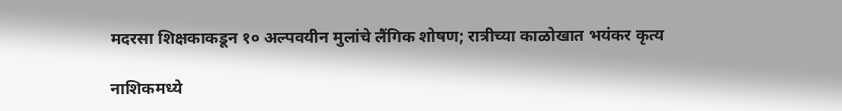मदरसा शिक्षकाकडून १० अल्पवयीन मुलांचे लैंगिक शोषण; रात्रीच्या काळोखात भयंकर कृत्य

नाशिकमध्ये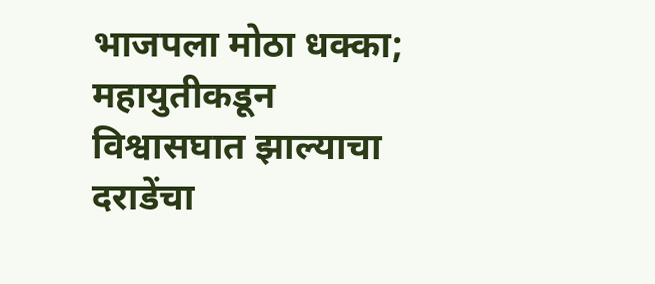भाजपला मोठा धक्का; महायुतीकडून विश्वासघात झाल्याचा दराडेंचा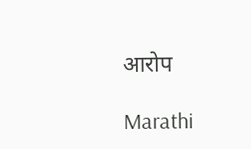आरोप

Marathi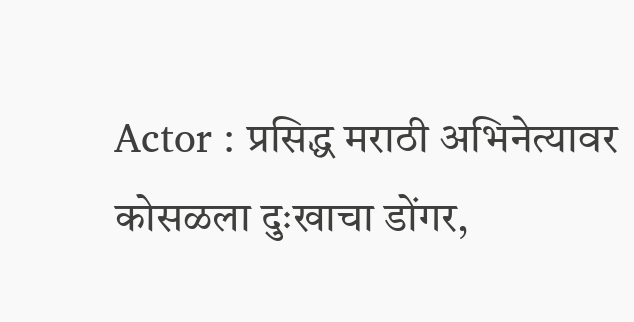Actor : प्रसिद्ध मराठी अभिनेत्यावर कोसळला दुःखाचा डोंगर,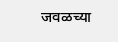जवळच्या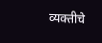व्यक्तीचे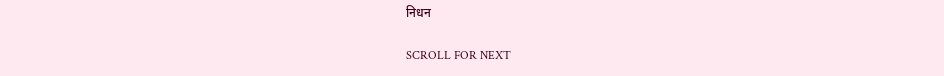निधन

SCROLL FOR NEXT